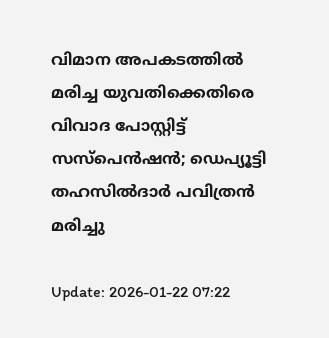വിമാന അപകടത്തില്‍ മരിച്ച യുവതിക്കെതിരെ വിവാദ പോസ്റ്റിട്ട് സസ്‌പെന്‍ഷന്‍; ഡെപ്യൂട്ടി തഹസില്‍ദാര്‍ പവിത്രന്‍ മരിച്ചു

Update: 2026-01-22 07:22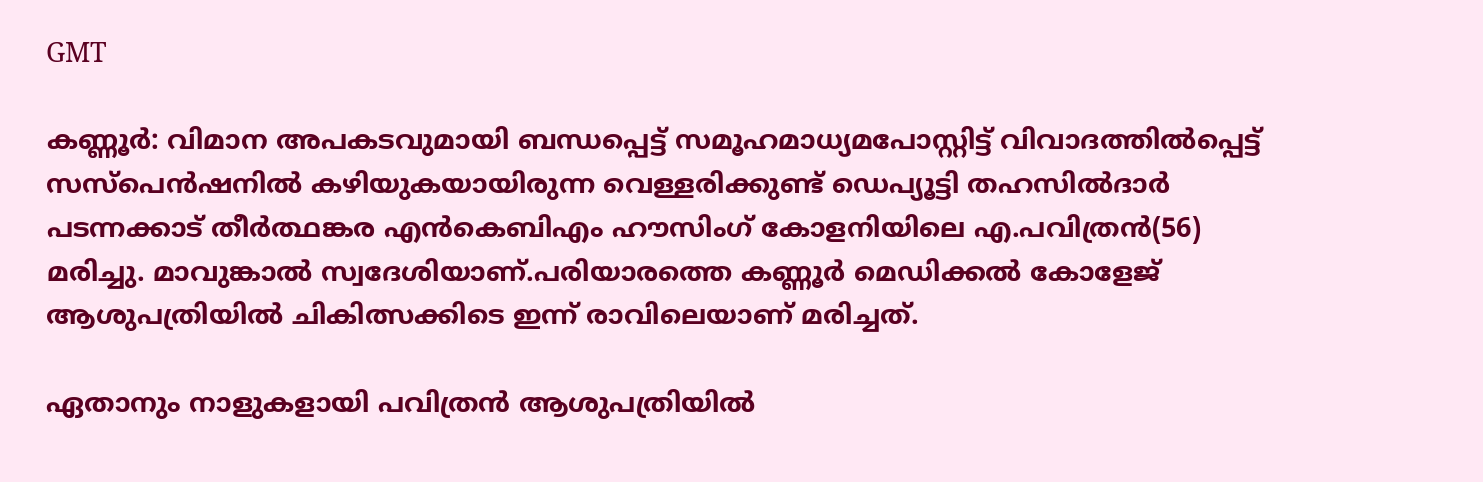GMT

കണ്ണൂര്‍: വിമാന അപകടവുമായി ബന്ധപ്പെട്ട് സമൂഹമാധ്യമപോസ്റ്റിട്ട് വിവാദത്തില്‍പ്പെട്ട് സസ്‌പെന്‍ഷനില്‍ കഴിയുകയായിരുന്ന വെള്ളരിക്കുണ്ട് ഡെപ്യൂട്ടി തഹസില്‍ദാര്‍ പടന്നക്കാട് തീര്‍ത്ഥങ്കര എന്‍കെബിഎം ഹൗസിംഗ് കോളനിയിലെ എ.പവിത്രന്‍(56) മരിച്ചു. മാവുങ്കാല്‍ സ്വദേശിയാണ്.പരിയാരത്തെ കണ്ണൂര്‍ മെഡിക്കല്‍ കോളേജ് ആശുപത്രിയില്‍ ചികിത്സക്കിടെ ഇന്ന് രാവിലെയാണ് മരിച്ചത്.

ഏതാനും നാളുകളായി പവിത്രന്‍ ആശുപത്രിയില്‍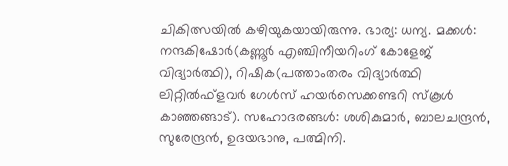ചികിത്സയില്‍ കഴിയുകയായിരുന്നു. ഭാര്യ: ധന്യ. മക്കള്‍: നന്ദകിഷോര്‍(കണ്ണൂര്‍ എഞ്ചിനീയറിംഗ് കോളേജ് വിദ്യാര്‍ത്ഥി), റിഷിക(പത്താംതരം വിദ്യാര്‍ത്ഥി ലിറ്റില്‍ഫ്‌ളവര്‍ ഗേള്‍സ് ഹയര്‍സെക്കണ്ടറി സ്‌കൂള്‍ കാഞ്ഞങ്ങാട്). സഹോദരങ്ങള്‍: ശശികുമാര്‍, ബാലചന്ദ്രന്‍, സുരേന്ദ്രന്‍, ഉദയഭാനു, പത്മിനി.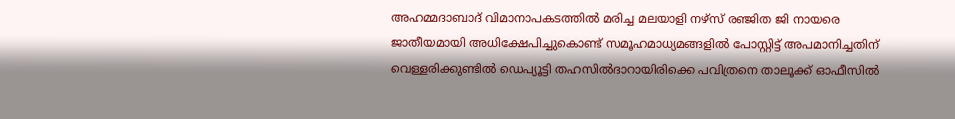അഹമ്മദാബാദ് വിമാനാപകടത്തില്‍ മരിച്ച മലയാളി നഴ്‌സ് രഞ്ജിത ജി നായരെ ജാതീയമായി അധിക്ഷേപിച്ചുകൊണ്ട് സമൂഹമാധ്യമങ്ങളില്‍ പോസ്റ്റിട്ട് അപമാനിച്ചതിന് വെള്ളരിക്കുണ്ടില്‍ ഡെപ്യൂട്ടി തഹസില്‍ദാറായിരിക്കെ പവിത്രനെ താലൂക്ക് ഓഫീസില്‍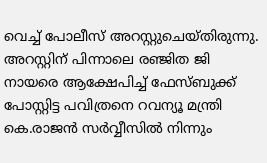വെച്ച് പോലീസ് അറസ്റ്റുചെയ്തിരുന്നു. അറസ്റ്റിന് പിന്നാലെ രഞ്ജിത ജി നായരെ ആക്ഷേപിച്ച് ഫേസ്ബുക്ക് പോസ്റ്റിട്ട പവിത്രനെ റവന്യൂ മന്ത്രി കെ.രാജന്‍ സര്‍വ്വീസില്‍ നിന്നും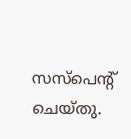സസ്‌പെന്റ് ചെയ്തു.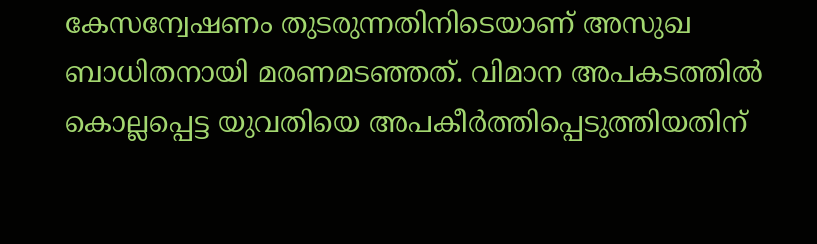കേസന്വേഷണം തുടരുന്നതിനിടെയാണ് അസുഖ ബാധിതനായി മരണമടഞ്ഞത്. വിമാന അപകടത്തില്‍ കൊല്ലപ്പെട്ട യുവതിയെ അപകീര്‍ത്തിപ്പെടുത്തിയതിന്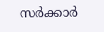സര്‍ക്കാര്‍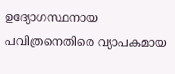ഉദ്യോഗസ്ഥനായ പവിത്രനെതിരെ വ്യാപകമായ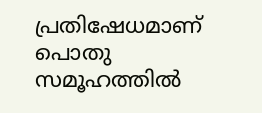പ്രതിഷേധമാണ് പൊതു സമൂഹത്തില്‍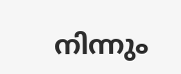നിന്നും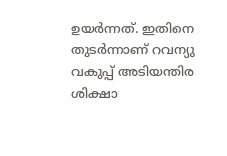ഉയര്‍ന്നത്. ഇതിനെ തുടര്‍ന്നാണ് റവന്യു വകുപ്പ് അടിയന്തിര ശിക്ഷാ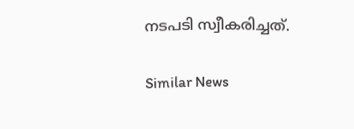നടപടി സ്വീകരിച്ചത്.

Similar News